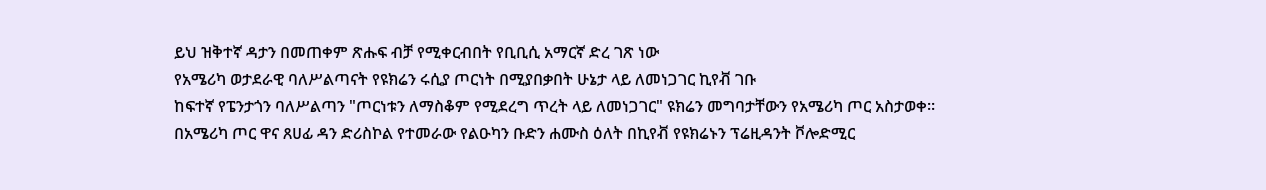ይህ ዝቅተኛ ዳታን በመጠቀም ጽሑፍ ብቻ የሚቀርብበት የቢቢሲ አማርኛ ድረ ገጽ ነው
የአሜሪካ ወታደራዊ ባለሥልጣናት የዩክሬን ሩሲያ ጦርነት በሚያበቃበት ሁኔታ ላይ ለመነጋገር ኪየቭ ገቡ
ከፍተኛ የፔንታጎን ባለሥልጣን "ጦርነቱን ለማስቆም የሚደረግ ጥረት ላይ ለመነጋገር" ዩክሬን መግባታቸውን የአሜሪካ ጦር አስታወቀ።
በአሜሪካ ጦር ዋና ጸሀፊ ዳን ድሪስኮል የተመራው የልዑካን ቡድን ሐሙስ ዕለት በኪየቭ የዩክሬኑን ፕሬዚዳንት ቮሎድሚር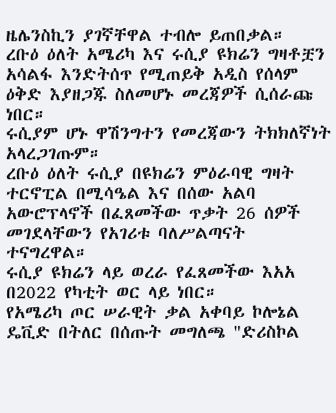ዜሌንስኪን ያገኛቸዋል ተብሎ ይጠበቃል።
ረቡዕ ዕለት አሜሪካ እና ሩሲያ ዩክሬን ግዛቶቿን አሳልፋ እንድትሰጥ የሚጠይቅ አዲስ የሰላም ዕቅድ እያዘጋጁ ስለመሆኑ መረጃዎች ሲሰራጩ ነበር።
ሩሲያም ሆኑ ዋሽንግተን የመረጃውን ትክክለኛነት አላረጋገጡም።
ረቡዕ ዕለት ሩሲያ በዩክሬን ምዕራባዊ ግዛት ተርኖፒል በሚሳዔል እና በሰው አልባ አውሮፕላኖች በፈጸመችው ጥቃት 26 ሰዎች መገደላቸውን የአገሪቱ ባለሥልጣናት ተናግረዋል።
ሩሲያ ዩክሬን ላይ ወረራ የፈጸመችው እአአ በ2022 የካቲት ወር ላይ ነበር።
የአሜሪካ ጦር ሠራዊት ቃል አቀባይ ኮሎኔል ዴቪድ በትለር በሰጡት መግለጫ "ድሪስኮል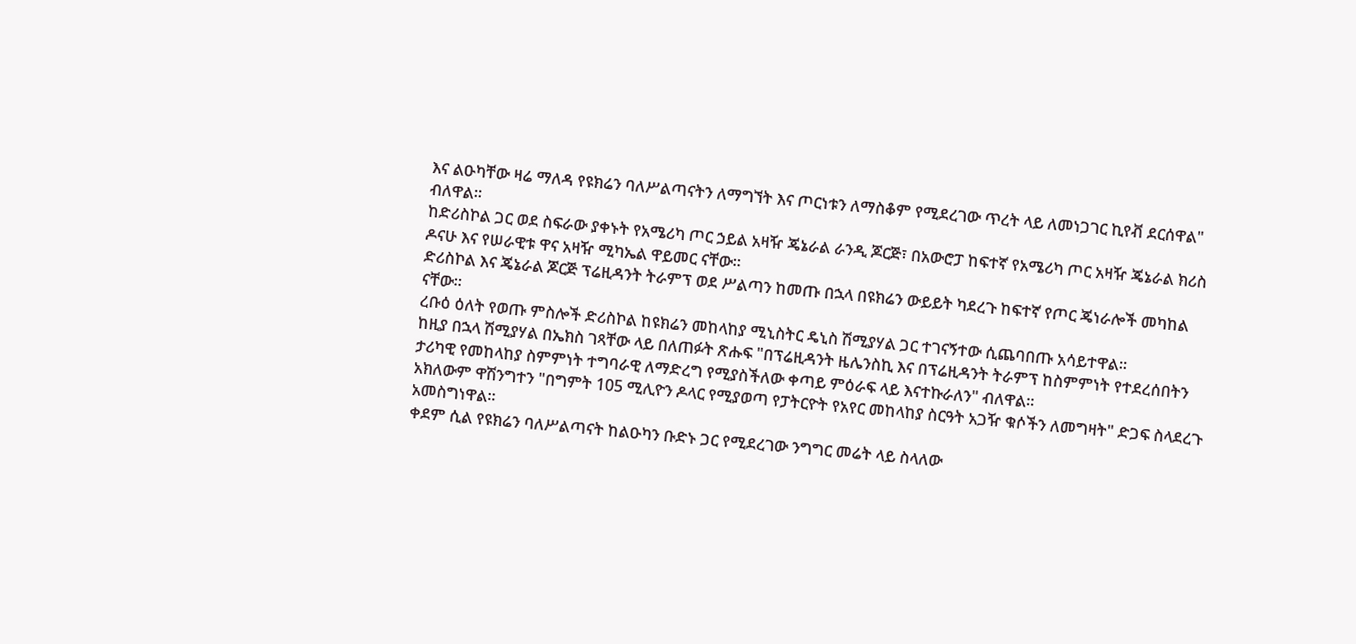እና ልዑካቸው ዛሬ ማለዳ የዩክሬን ባለሥልጣናትን ለማግኘት እና ጦርነቱን ለማስቆም የሚደረገው ጥረት ላይ ለመነጋገር ኪየቭ ደርሰዋል" ብለዋል።
ከድሪስኮል ጋር ወደ ስፍራው ያቀኑት የአሜሪካ ጦር ኃይል አዛዥ ጄኔራል ራንዲ ጆርጅ፣ በአውሮፓ ከፍተኛ የአሜሪካ ጦር አዛዥ ጄኔራል ክሪስ ዶናሁ እና የሠራዊቱ ዋና አዛዥ ሚካኤል ዋይመር ናቸው።
ድሪስኮል እና ጄኔራል ጆርጅ ፕሬዚዳንት ትራምፕ ወደ ሥልጣን ከመጡ በኋላ በዩክሬን ውይይት ካደረጉ ከፍተኛ የጦር ጄነራሎች መካከል ናቸው።
ረቡዕ ዕለት የወጡ ምስሎች ድሪስኮል ከዩክሬን መከላከያ ሚኒስትር ዴኒስ ሽሚያሃል ጋር ተገናኝተው ሲጨባበጡ አሳይተዋል።
ከዚያ በኋላ ሽሚያሃል በኤክስ ገጻቸው ላይ በለጠፉት ጽሑፍ "በፕሬዚዳንት ዜሌንስኪ እና በፕሬዚዳንት ትራምፕ ከስምምነት የተደረሰበትን ታሪካዊ የመከላከያ ስምምነት ተግባራዊ ለማድረግ የሚያስችለው ቀጣይ ምዕራፍ ላይ እናተኩራለን" ብለዋል።
አክለውም ዋሽንግተን "በግምት 105 ሚሊዮን ዶላር የሚያወጣ የፓትርዮት የአየር መከላከያ ስርዓት አጋዥ ቁሶችን ለመግዛት" ድጋፍ ስላደረጉ አመስግነዋል።
ቀደም ሲል የዩክሬን ባለሥልጣናት ከልዑካን ቡድኑ ጋር የሚደረገው ንግግር መሬት ላይ ስላለው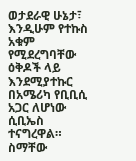ወታደራዊ ሁኔታ፣ እንዲሁም የተኩስ አቁም የሚደረግባቸው ዕቅዶች ላይ እንደሚያተኩር በአሜሪካ የቢቢሲ አጋር ለሆነው ሲቢኤስ ተናግረዋል።
ስማቸው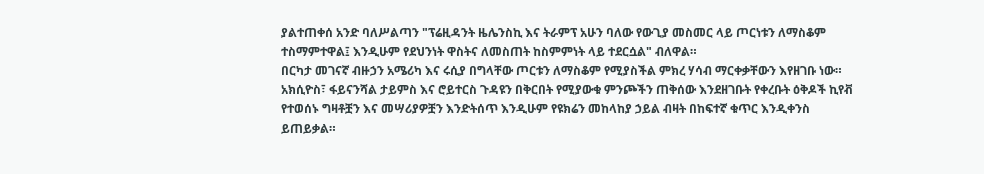ያልተጠቀሰ አንድ ባለሥልጣን "ፕሬዚዳንት ዜሌንስኪ እና ትራምፕ አሁን ባለው የውጊያ መስመር ላይ ጦርነቱን ለማስቆም ተስማምተዋል፤ እንዲሁም የደህንነት ዋስትና ለመስጠት ከስምምነት ላይ ተደርሷል" ብለዋል።
በርካታ መገናኛ ብዙኃን አሜሪካ እና ሩሲያ በግላቸው ጦርቱን ለማስቆም የሚያስችል ምክረ ሃሳብ ማርቀቃቸውን እየዘገቡ ነው።
አክሲዮስ፣ ፋይናንሻል ታይምስ እና ሮይተርስ ጉዳዩን በቅርበት የሚያውቁ ምንጮችን ጠቅሰው እንደዘገቡት የቀረቡት ዕቅዶች ኪየቭ የተወሰኑ ግዛቶቿን እና መሣሪያዎቿን እንድትሰጥ እንዲሁም የዩክሬን መከላከያ ኃይል ብዛት በከፍተኛ ቁጥር እንዲቀንስ ይጠይቃል።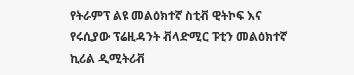የትራምፕ ልዩ መልዕክተኛ ስቲቭ ዊትኮፍ እና የሩሲያው ፕሬዚዳንት ቭላድሚር ፑቲን መልዕክተኛ ኪሪል ዲሚትሪቭ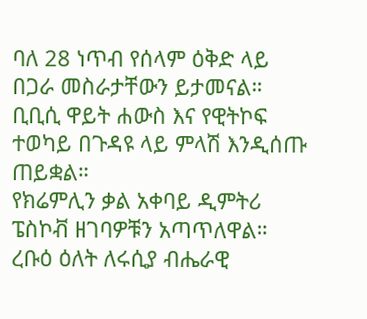ባለ 28 ነጥብ የሰላም ዕቅድ ላይ በጋራ መስራታቸውን ይታመናል።
ቢቢሲ ዋይት ሐውስ እና የዊትኮፍ ተወካይ በጉዳዩ ላይ ምላሽ እንዲሰጡ ጠይቋል።
የክሬምሊን ቃል አቀባይ ዲምትሪ ፔስኮቭ ዘገባዎቹን አጣጥለዋል።
ረቡዕ ዕለት ለሩሲያ ብሔራዊ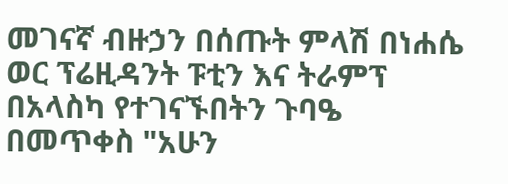መገናኛ ብዙኃን በሰጡት ምላሽ በነሐሴ ወር ፕሬዚዳንት ፑቲን እና ትራምፕ በአላስካ የተገናኙበትን ጉባዔ በመጥቀስ "አሁን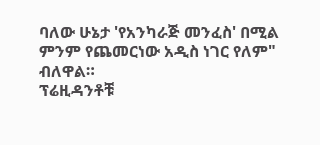ባለው ሁኔታ 'የአንካራጅ መንፈስ' በሚል ምንም የጨመርነው አዲስ ነገር የለም" ብለዋል።
ፕሬዚዳንቶቹ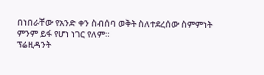በነበራቸው የአንድ ቀን ስብሰባ ወቅት ስለተደረሰው ስምምነት ምንም ይፋ የሆነ ነገር የለም።
ፕሬዚዳንት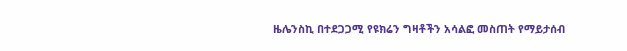ዜሌንስኪ በተደጋጋሚ የዩክሬን ግዛቶችን አሳልፎ መስጠት የማይታሰብ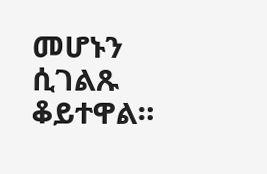መሆኑን ሲገልጹ ቆይተዋል።